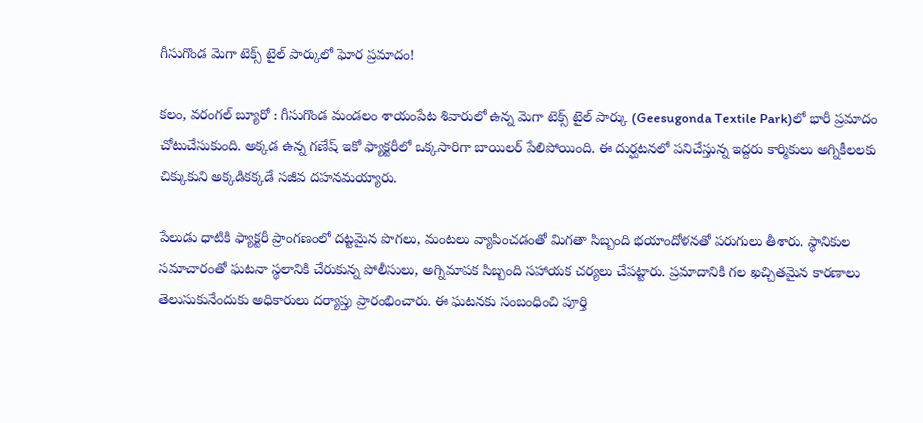గీసుగొండ మెగా టెక్స్ టైల్ పార్కులో ఘోర ప్రమాదం!

కలం, వరంగల్ బ్యూరో : గీసుగొండ మండలం శాయంపేట శివారులో ఉన్న మెగా టెక్స్ టైల్ పార్కు (Geesugonda Textile Park)లో భారీ ప్రమాదం చోటుచేసుకుంది. అక్కడ ఉన్న గణేష్ ఇకో ఫ్యాక్టరీలో ఒక్కసారిగా బాయిలర్ పేలిపోయింది. ఈ దుర్ఘటనలో పనిచేస్తున్న ఇద్దరు కార్మికులు అగ్నికీలలకు చిక్కుకుని అక్కడికక్కడే సజీవ దహనమయ్యారు.

పేలుడు ధాటికి ఫ్యాక్టరీ ప్రాంగణంలో దట్టమైన పొగలు, మంటలు వ్యాపించడంతో మిగతా సిబ్బంది భయాందోళనతో పరుగులు తీశారు. స్థానికుల సమాచారంతో ఘటనా స్థలానికి చేరుకున్న పోలీసులు, అగ్నిమాపక సిబ్బంది సహాయక చర్యలు చేపట్టారు. ప్రమాదానికి గల ఖచ్చితమైన కారణాలు తెలుసుకునేందుకు అధికారులు దర్యాప్తు ప్రారంభించారు. ఈ ఘటనకు సంబంధించి పూర్తి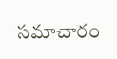సమాచారం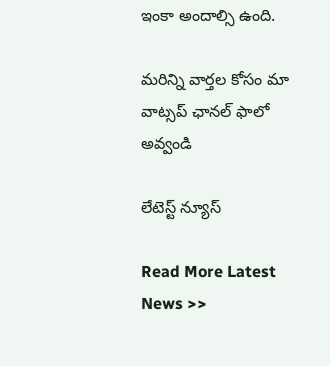ఇంకా అందాల్సి ఉంది.

మ‌రిన్ని వార్త‌ల కోసం మా వాట్స‌ప్ ఛాన‌ల్ ఫాలో అవ్వండి

లేటెస్ట్ న్యూస్‌

Read More Latest News >>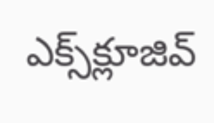ఎక్స్‌క్లూజివ్‌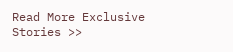Read More Exclusive Stories >>